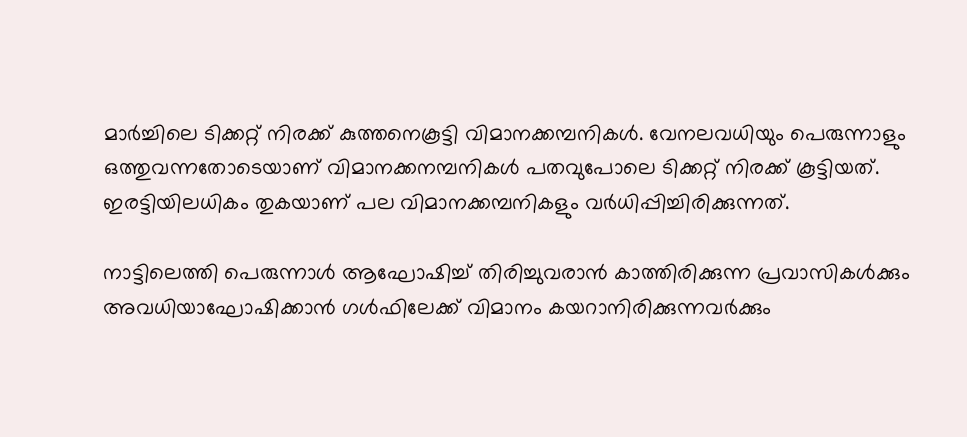മാര്‍ച്ചിലെ ടിക്കറ്റ് നിരക്ക് കുത്തനെകൂട്ടി വിമാനക്കമ്പനികള്‍. വേനലവധിയും പെരുന്നാളും ഒത്തുവന്നതോടെയാണ് വിമാനക്കനമ്പനികള്‍ പതവുപോലെ ടിക്കറ്റ് നിരക്ക് കൂട്ടിയത്. ഇരട്ടിയിലധികം തുകയാണ് പല വിമാനക്കമ്പനികളും വര്‍ധിപ്പിച്ചിരിക്കുന്നത്.

നാട്ടിലെത്തി പെരുന്നാള്‍ ആഘോഷിച്ച് തിരിച്ചുവരാന്‍ കാത്തിരിക്കുന്ന പ്രവാസികള്‍ക്കും അവധിയാഘോഷിക്കാന്‍ ഗള്‍ഫിലേക്ക് വിമാനം കയറാനിരിക്കുന്നവര്‍ക്കും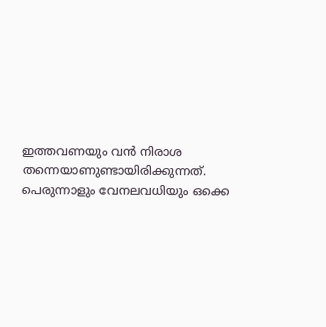ഇത്തവണയും വന്‍ നിരാശ തന്നെയാണുണ്ടായിരിക്കുന്നത്. പെരുന്നാളും വേനലവധിയും ഒക്കെ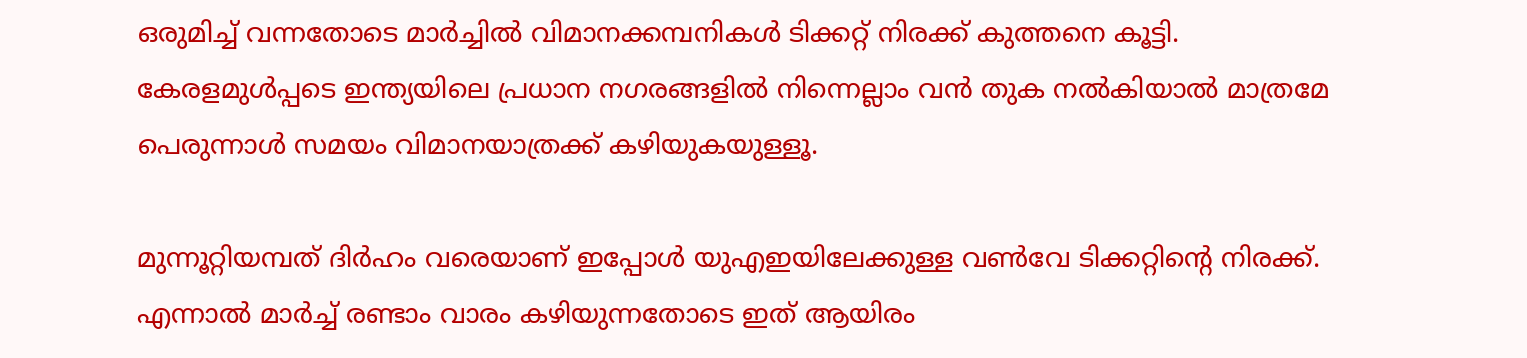ഒരുമിച്ച് വന്നതോടെ മാര്‍ച്ചില്‍ വിമാനക്കമ്പനികള്‍ ടിക്കറ്റ് നിരക്ക് കുത്തനെ കൂട്ടി. കേരളമുള്‍പ്പടെ ഇന്ത്യയിലെ പ്രധാന നഗരങ്ങളില്‍ നിന്നെല്ലാം വന്‍ തുക നല്‍കിയാല്‍ മാത്രമേ പെരുന്നാള്‍ സമയം വിമാനയാത്രക്ക് കഴിയുകയുള്ളൂ.

മുന്നൂറ്റിയമ്പത് ദിര്‍ഹം വരെയാണ് ഇപ്പോള്‍ യുഎഇയിലേക്കുള്ള വണ്‍വേ ടിക്കറ്റിന്റെ നിരക്ക്. എന്നാല്‍ മാര്‍ച്ച് രണ്ടാം വാരം കഴിയുന്നതോടെ ഇത് ആയിരം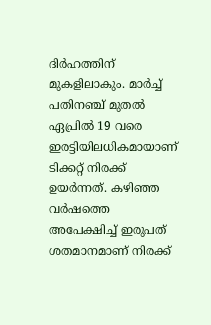ദിര്‍ഹത്തിന് മുകളിലാകും. മാര്‍ച്ച് പതിനഞ്ച് മുതല്‍ ഏപ്രില്‍ 19 വരെ ഇരട്ടിയിലധികമായാണ് ടിക്കറ്റ് നിരക്ക് ഉയര്‍ന്നത്. കഴിഞ്ഞ വര്‍ഷത്തെ അപേക്ഷിച്ച് ഇരുപത് ശതമാനമാണ് നിരക്ക്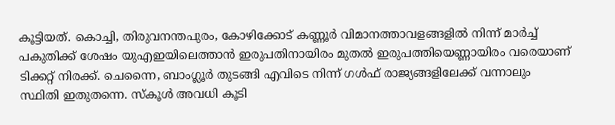കൂട്ടിയത്. കൊച്ചി, തിരുവനന്തപുരം, കോഴിക്കോട് കണ്ണൂര്‍ വിമാനത്താവളങ്ങളില്‍ നിന്ന് മാര്‍ച്ച് പകുതിക്ക് ശേഷം യുഎഇയിലെത്താന്‍ ഇരുപതിനായിരം മുതല്‍ ഇരുപത്തിയെണ്ണായിരം വരെയാണ് ടിക്കറ്റ് നിരക്ക്. ചെന്നൈ, ബാംഗ്ലൂര്‍ തുടങ്ങി എവിടെ നിന്ന് ഗള്‍ഫ് രാജ്യങ്ങളിലേക്ക് വന്നാലും സ്ഥിതി ഇതുതന്നെ. സ്‌കൂള്‍ അവധി കൂടി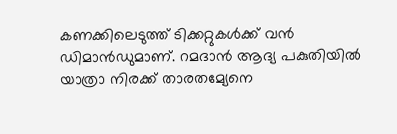കണക്കിലെടുത്ത് ടിക്കറ്റുകള്‍ക്ക് വന്‍ ഡിമാന്‍ഡുമാണ്. റമദാന്‍ ആദ്യ പകുതിയില്‍ യാത്രാ നിരക്ക് താരതമ്യേനെ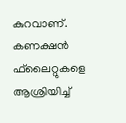കുറവാണ്. കണക്ഷന്‍ ഫ്‌ലൈറ്റുകളെ ആശ്രിയിച്ച്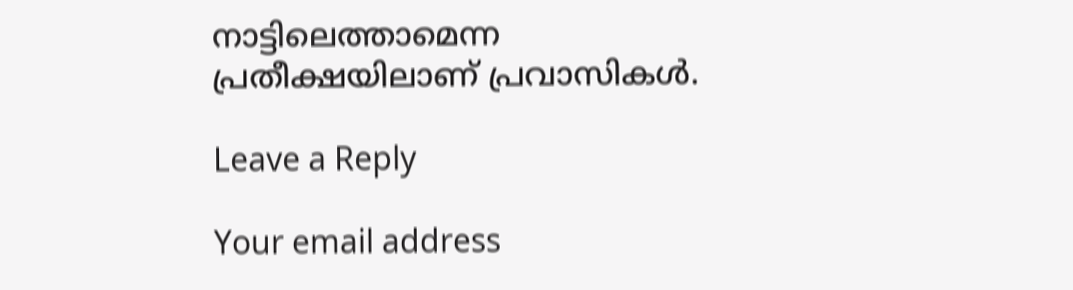നാട്ടിലെത്താമെന്ന പ്രതീക്ഷയിലാണ് പ്രവാസികള്‍.

Leave a Reply

Your email address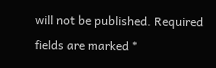will not be published. Required fields are marked *